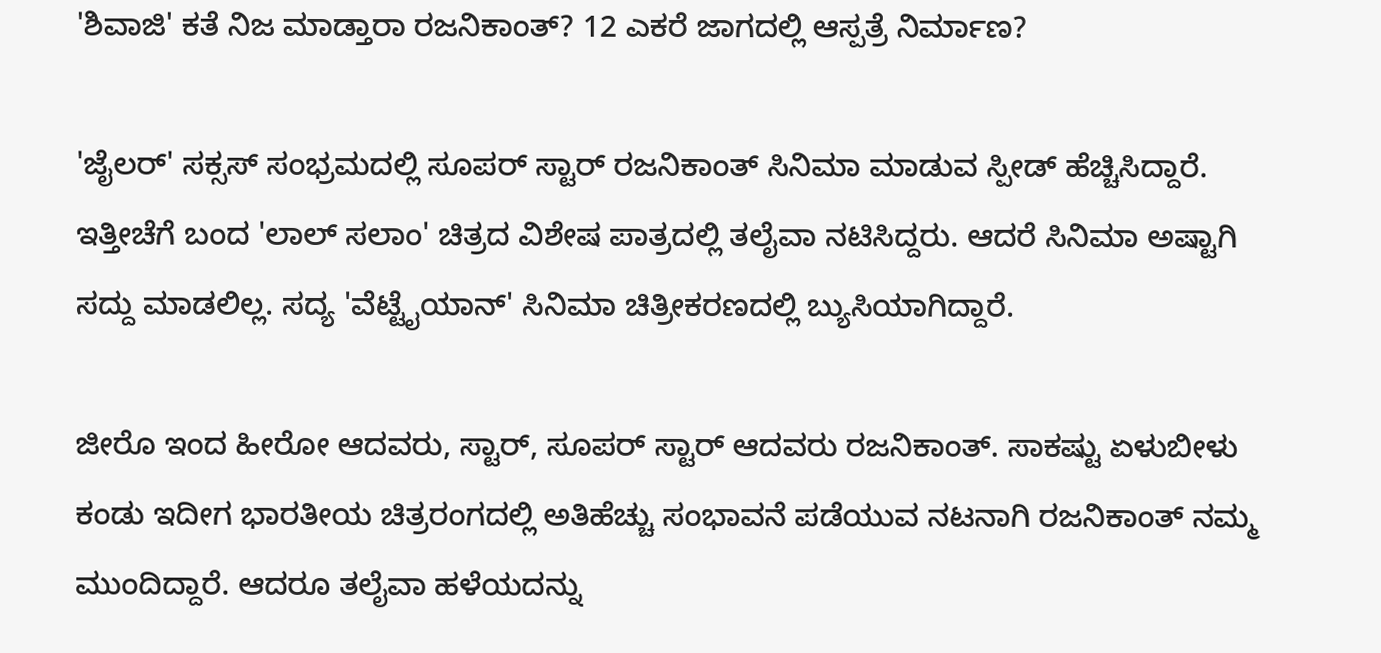'ಶಿವಾಜಿ' ಕತೆ ನಿಜ ಮಾಡ್ತಾರಾ ರಜನಿಕಾಂತ್? 12 ಎಕರೆ ಜಾಗದಲ್ಲಿ ಆಸ್ಪತ್ರೆ ನಿರ್ಮಾಣ?

'ಜೈಲರ್' ಸಕ್ಸಸ್ ಸಂಭ್ರಮದಲ್ಲಿ ಸೂಪರ್ ಸ್ಟಾರ್ ರಜನಿಕಾಂತ್ ಸಿನಿಮಾ ಮಾಡುವ ಸ್ಪೀಡ್ ಹೆಚ್ಚಿಸಿದ್ದಾರೆ. ಇತ್ತೀಚೆಗೆ ಬಂದ 'ಲಾಲ್ ಸಲಾಂ' ಚಿತ್ರದ ವಿಶೇಷ ಪಾತ್ರದಲ್ಲಿ ತಲೈವಾ ನಟಿಸಿದ್ದರು. ಆದರೆ ಸಿನಿಮಾ ಅಷ್ಟಾಗಿ ಸದ್ದು ಮಾಡಲಿಲ್ಲ. ಸದ್ಯ 'ವೆಟ್ಟೈಯಾನ್' ಸಿನಿಮಾ ಚಿತ್ರೀಕರಣದಲ್ಲಿ ಬ್ಯುಸಿಯಾಗಿದ್ದಾರೆ.

ಜೀರೊ ಇಂದ ಹೀರೋ ಆದವರು, ಸ್ಟಾರ್, ಸೂಪರ್ ಸ್ಟಾರ್ ಆದವರು ರಜನಿಕಾಂತ್. ಸಾಕಷ್ಟು ಏಳುಬೀಳು ಕಂಡು ಇದೀಗ ಭಾರತೀಯ ಚಿತ್ರರಂಗದಲ್ಲಿ ಅತಿಹೆಚ್ಚು ಸಂಭಾವನೆ ಪಡೆಯುವ ನಟನಾಗಿ ರಜನಿಕಾಂತ್ ನಮ್ಮ ಮುಂದಿದ್ದಾರೆ. ಆದರೂ ತಲೈವಾ ಹಳೆಯದನ್ನು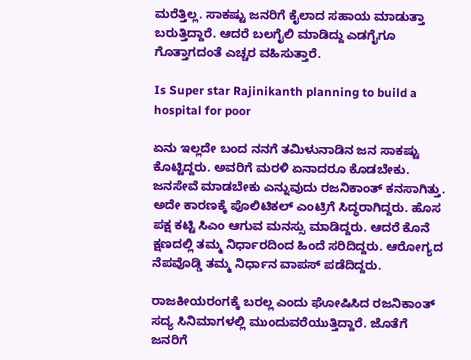ಮರೆತ್ತಿಲ್ಲ. ಸಾಕಷ್ಟು ಜನರಿಗೆ ಕೈಲಾದ ಸಹಾಯ ಮಾಡುತ್ತಾ ಬರುತ್ತಿದ್ದಾರೆ. ಆದರೆ ಬಲಗೈಲಿ ಮಾಡಿದ್ದು ಎಡಗೈಗೂ ಗೊತ್ತಾಗದಂತೆ ಎಚ್ಚರ ವಹಿಸುತ್ತಾರೆ.

Is Super star Rajinikanth planning to build a hospital for poor

ಏನು ಇಲ್ಲದೇ ಬಂದ ನನಗೆ ತಮಿಳುನಾಡಿನ ಜನ ಸಾಕಷ್ಟು ಕೊಟ್ಟಿದ್ದರು. ಅವರಿಗೆ ಮರಳಿ ಏನಾದರೂ ಕೊಡಬೇಕು. ಜನಸೇವೆ ಮಾಡಬೇಕು ಎನ್ನುವುದು ರಜನಿಕಾಂತ್ ಕನಸಾಗಿತ್ತು. ಅದೇ ಕಾರಣಕ್ಕೆ ಪೊಲಿಟಿಕಲ್ ಎಂಟ್ರಿಗೆ ಸಿದ್ಧರಾಗಿದ್ದರು. ಹೊಸ ಪಕ್ಷ ಕಟ್ಟಿ ಸಿಎಂ ಆಗುವ ಮನಸ್ಸು ಮಾಡಿದ್ದರು. ಆದರೆ ಕೊನೆ ಕ್ಷಣದಲ್ಲಿ ತಮ್ಮ ನಿರ್ಧಾರದಿಂದ ಹಿಂದೆ ಸರಿದಿದ್ದರು. ಆರೋಗ್ಯದ ನೆಪವೊಡ್ಡಿ ತಮ್ಮ ನಿರ್ಧಾನ ವಾಪಸ್ ಪಡೆದಿದ್ದರು.

ರಾಜಕೀಯರಂಗಕ್ಕೆ ಬರಲ್ಲ ಎಂದು ಘೋಷಿಸಿದ ರಜನಿಕಾಂತ್ ಸದ್ಯ ಸಿನಿಮಾಗಳಲ್ಲಿ ಮುಂದುವರೆಯುತ್ತಿದ್ದಾರೆ. ಜೊತೆಗೆ ಜನರಿಗೆ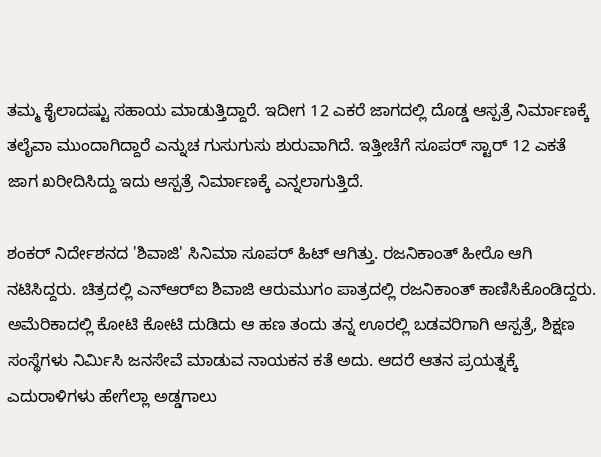ತಮ್ಮ ಕೈಲಾದಷ್ಟು ಸಹಾಯ ಮಾಡುತ್ತಿದ್ದಾರೆ. ಇದೀಗ 12 ಎಕರೆ ಜಾಗದಲ್ಲಿ ದೊಡ್ಡ ಆಸ್ಪತ್ರೆ ನಿರ್ಮಾಣಕ್ಕೆ ತಲೈವಾ ಮುಂದಾಗಿದ್ದಾರೆ ಎನ್ನುಚ ಗುಸುಗುಸು ಶುರುವಾಗಿದೆ. ಇತ್ತೀಚೆಗೆ ಸೂಪರ್ ಸ್ಟಾರ್ 12 ಎಕತೆ ಜಾಗ ಖರೀದಿಸಿದ್ದು ಇದು ಆಸ್ಪತ್ರೆ ನಿರ್ಮಾಣಕ್ಕೆ ಎನ್ನಲಾಗುತ್ತಿದೆ.

ಶಂಕರ್ ನಿರ್ದೇಶನದ 'ಶಿವಾಜಿ' ಸಿನಿಮಾ ಸೂಪರ್ ಹಿಟ್ ಆಗಿತ್ತು. ರಜನಿಕಾಂತ್ ಹೀರೊ ಆಗಿ ನಟಿಸಿದ್ದರು. ಚಿತ್ರದಲ್ಲಿ ಎನ್‌ಆರ್‌ಐ ಶಿವಾಜಿ ಆರುಮುಗಂ ಪಾತ್ರದಲ್ಲಿ ರಜನಿಕಾಂತ್ ಕಾಣಿಸಿಕೊಂಡಿದ್ದರು. ಅಮೆರಿಕಾದಲ್ಲಿ ಕೋಟಿ ಕೋಟಿ ದುಡಿದು ಆ ಹಣ ತಂದು ತನ್ನ ಊರಲ್ಲಿ ಬಡವರಿಗಾಗಿ ಆಸ್ಪತ್ರೆ, ಶಿಕ್ಷಣ ಸಂಸ್ಥೆಗಳು ನಿರ್ಮಿಸಿ ಜನಸೇವೆ ಮಾಡುವ ನಾಯಕನ ಕತೆ ಅದು. ಆದರೆ ಆತನ ಪ್ರಯತ್ನಕ್ಕೆ ಎದುರಾಳಿಗಳು ಹೇಗೆಲ್ಲಾ ಅಡ್ಡಗಾಲು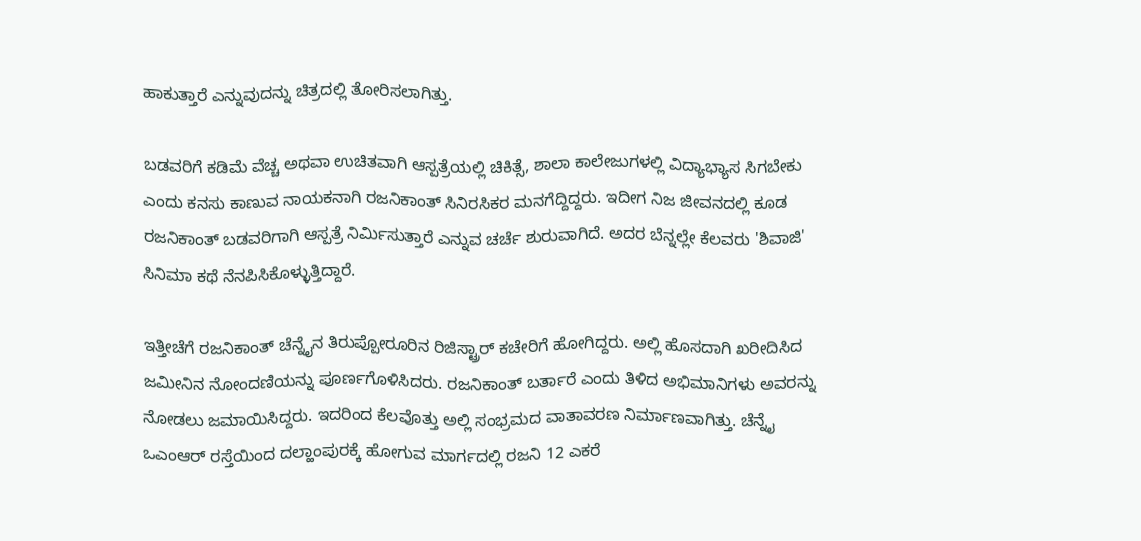ಹಾಕುತ್ತಾರೆ ಎನ್ನುವುದನ್ನು ಚಿತ್ರದಲ್ಲಿ ತೋರಿಸಲಾಗಿತ್ತು.

ಬಡವರಿಗೆ ಕಡಿಮೆ ವೆಚ್ಚ ಅಥವಾ ಉಚಿತವಾಗಿ ಆಸ್ಪತ್ರೆಯಲ್ಲಿ ಚಿಕಿತ್ಸೆ, ಶಾಲಾ ಕಾಲೇಜುಗಳಲ್ಲಿ ವಿದ್ಯಾಭ್ಯಾಸ ಸಿಗಬೇಕು ಎಂದು ಕನಸು ಕಾಣುವ ನಾಯಕನಾಗಿ ರಜನಿಕಾಂತ್ ಸಿನಿರಸಿಕರ ಮನಗೆದ್ದಿದ್ದರು. ಇದೀಗ ನಿಜ ಜೀವನದಲ್ಲಿ ಕೂಡ ರಜನಿಕಾಂತ್ ಬಡವರಿಗಾಗಿ ಆಸ್ಪತ್ರೆ ನಿರ್ಮಿಸುತ್ತಾರೆ ಎನ್ನುವ ಚರ್ಚೆ ಶುರುವಾಗಿದೆ. ಅದರ ಬೆನ್ನಲ್ಲೇ ಕೆಲವರು 'ಶಿವಾಜಿ' ಸಿನಿಮಾ ಕಥೆ ನೆನಪಿಸಿಕೊಳ್ಳುತ್ತಿದ್ದಾರೆ.

ಇತ್ತೀಚೆಗೆ ರಜನಿಕಾಂತ್ ಚೆನ್ನೈನ ತಿರುಪ್ಪೋರೂರಿನ ರಿಜಿಸ್ಟ್ರಾರ್ ಕಚೇರಿಗೆ ಹೋಗಿದ್ದರು. ಅಲ್ಲಿ ಹೊಸದಾಗಿ ಖರೀದಿಸಿದ ಜಮೀನಿನ ನೋಂದಣಿಯನ್ನು ಪೂರ್ಣಗೊಳಿಸಿದರು. ರಜನಿಕಾಂತ್ ಬರ್ತಾರೆ ಎಂದು ತಿಳಿದ ಅಭಿಮಾನಿಗಳು ಅವರನ್ನು ನೋಡಲು ಜಮಾಯಿಸಿದ್ದರು. ಇದರಿಂದ ಕೆಲವೊತ್ತು ಅಲ್ಲಿ ಸಂಭ್ರಮದ ವಾತಾವರಣ ನಿರ್ಮಾಣವಾಗಿತ್ತು. ಚೆನ್ನೈ ಒಎಂಆರ್ ರಸ್ತೆಯಿಂದ ದಲ್ಹಾಂಪುರಕ್ಕೆ ಹೋಗುವ ಮಾರ್ಗದಲ್ಲಿ ರಜನಿ 12 ಎಕರೆ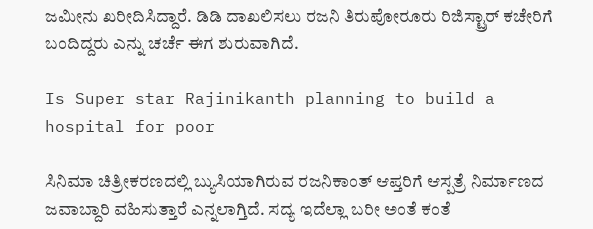ಜಮೀನು ಖರೀದಿಸಿದ್ದಾರೆ. ಡಿಡಿ ದಾಖಲಿಸಲು ರಜನಿ ತಿರುಪೋರೂರು ರಿಜಿಸ್ಟ್ರಾರ್ ಕಚೇರಿಗೆ ಬಂದಿದ್ದರು ಎನ್ನು ಚರ್ಚೆ ಈಗ ಶುರುವಾಗಿದೆ.

Is Super star Rajinikanth planning to build a hospital for poor

ಸಿನಿಮಾ ಚಿತ್ರೀಕರಣದಲ್ಲಿ ಬ್ಯುಸಿಯಾಗಿರುವ ರಜನಿಕಾಂತ್ ಆಪ್ತರಿಗೆ ಆಸ್ಪತ್ರೆ ನಿರ್ಮಾಣದ ಜವಾಬ್ದಾರಿ ವಹಿಸುತ್ತಾರೆ ಎನ್ನಲಾಗ್ತಿದೆ. ಸದ್ಯ ಇದೆಲ್ಲಾ ಬರೀ ಅಂತೆ ಕಂತೆ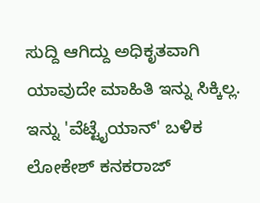ಸುದ್ದಿ ಆಗಿದ್ದು ಅಧಿಕೃತವಾಗಿ ಯಾವುದೇ ಮಾಹಿತಿ ಇನ್ನು ಸಿಕ್ಕಿಲ್ಲ. ಇನ್ನು 'ವೆಟ್ಟೈಯಾನ್' ಬಳಿಕ ಲೋಕೇಶ್ ಕನಕರಾಜ್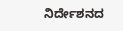ನಿರ್ದೇಶನದ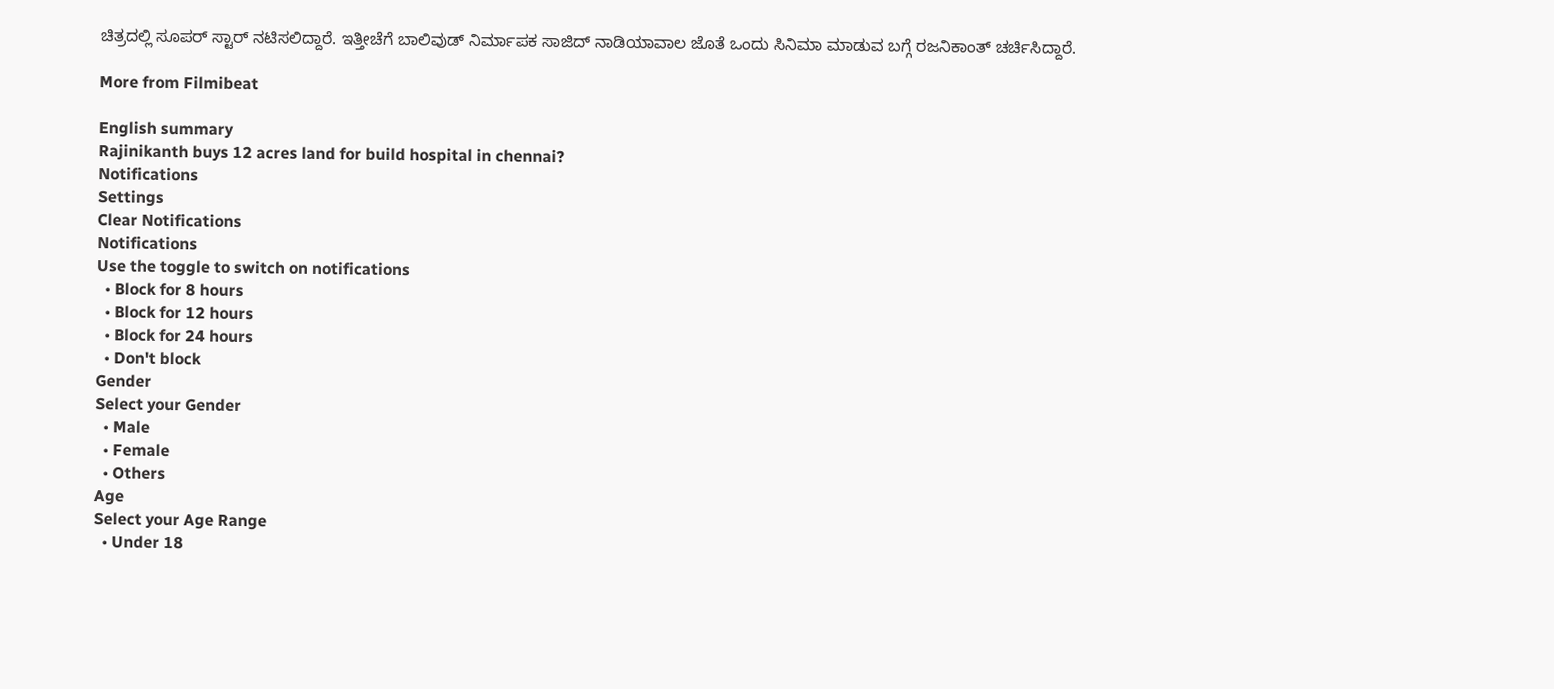ಚಿತ್ರದಲ್ಲಿ ಸೂಪರ್ ಸ್ಟಾರ್ ನಟಿಸಲಿದ್ದಾರೆ. ಇತ್ತೀಚೆಗೆ ಬಾಲಿವುಡ್ ನಿರ್ಮಾಪಕ ಸಾಜಿದ್ ನಾಡಿಯಾವಾಲ ಜೊತೆ ಒಂದು ಸಿನಿಮಾ ಮಾಡುವ ಬಗ್ಗೆ ರಜನಿಕಾಂತ್ ಚರ್ಚಿಸಿದ್ದಾರೆ.

More from Filmibeat

English summary
Rajinikanth buys 12 acres land for build hospital in chennai?
Notifications
Settings
Clear Notifications
Notifications
Use the toggle to switch on notifications
  • Block for 8 hours
  • Block for 12 hours
  • Block for 24 hours
  • Don't block
Gender
Select your Gender
  • Male
  • Female
  • Others
Age
Select your Age Range
  • Under 18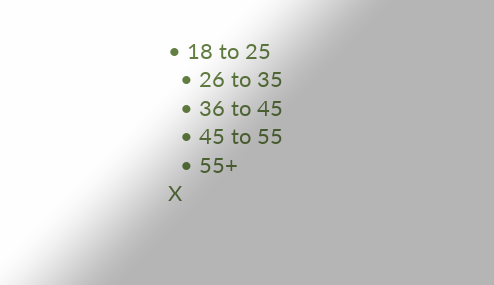• 18 to 25
  • 26 to 35
  • 36 to 45
  • 45 to 55
  • 55+
X